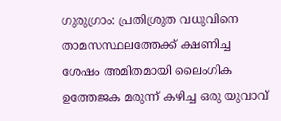ഗുരുഗ്രാം: പ്രതിശ്രുത വധുവിനെ താമസസ്ഥലത്തേക്ക് ക്ഷണിച്ച ശേഷം അമിതമായി ലൈംഗിക ഉത്തേജക മരുന്ന് കഴിച്ച ഒരു യുവാവ്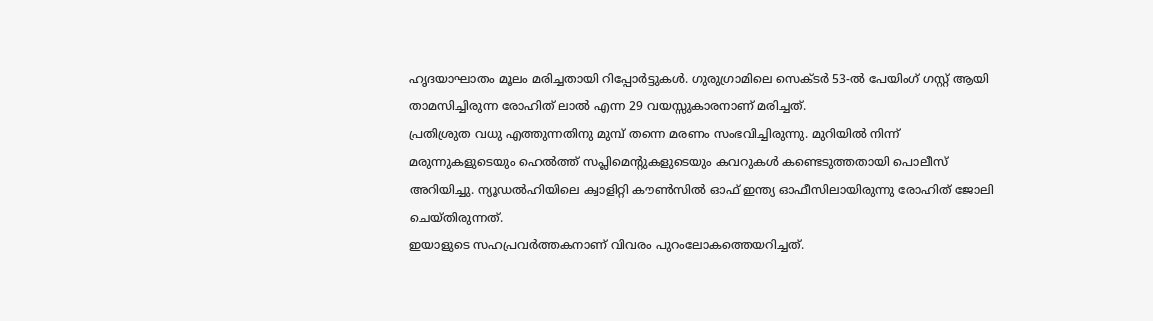ഹൃദയാഘാതം മൂലം മരിച്ചതായി റിപ്പോർട്ടുകൾ. ഗുരുഗ്രാമിലെ സെക്ടർ 53-ൽ പേയിംഗ് ഗസ്റ്റ് ആയി താമസിച്ചിരുന്ന രോഹിത് ലാൽ എന്ന 29 വയസ്സുകാരനാണ് മരിച്ചത്.
പ്രതിശ്രുത വധു എത്തുന്നതിനു മുമ്പ് തന്നെ മരണം സംഭവിച്ചിരുന്നു. മുറിയിൽ നിന്ന് മരുന്നുകളുടെയും ഹെൽത്ത് സപ്ലിമെന്റുകളുടെയും കവറുകൾ കണ്ടെടുത്തതായി പൊലീസ് അറിയിച്ചു. ന്യൂഡൽഹിയിലെ ക്വാളിറ്റി കൗൺസിൽ ഓഫ് ഇന്ത്യ ഓഫീസിലായിരുന്നു രോഹിത് ജോലി ചെയ്തിരുന്നത്.
ഇയാളുടെ സഹപ്രവർത്തകനാണ് വിവരം പുറംലോകത്തെയറിച്ചത്.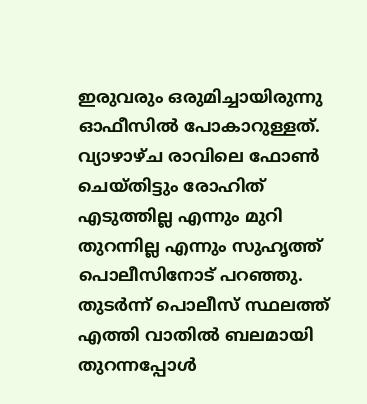ഇരുവരും ഒരുമിച്ചായിരുന്നു ഓഫീസിൽ പോകാറുള്ളത്. വ്യാഴാഴ്ച രാവിലെ ഫോൺ ചെയ്തിട്ടും രോഹിത് എടുത്തില്ല എന്നും മുറി തുറന്നില്ല എന്നും സുഹൃത്ത് പൊലീസിനോട് പറഞ്ഞു. തുടർന്ന് പൊലീസ് സ്ഥലത്ത് എത്തി വാതിൽ ബലമായി തുറന്നപ്പോൾ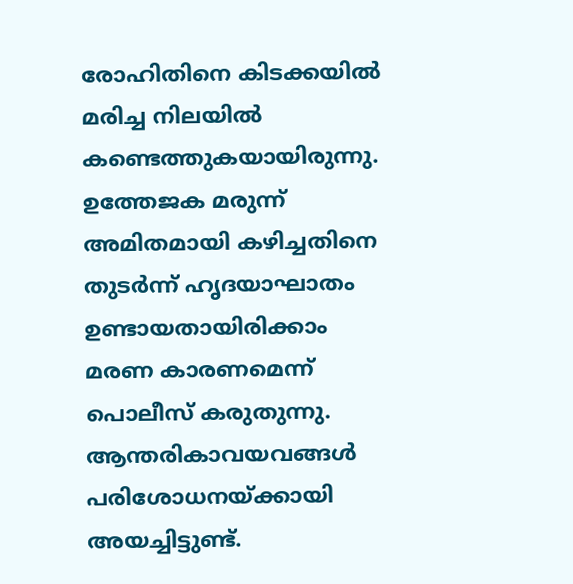രോഹിതിനെ കിടക്കയിൽ മരിച്ച നിലയിൽ കണ്ടെത്തുകയായിരുന്നു.
ഉത്തേജക മരുന്ന് അമിതമായി കഴിച്ചതിനെ തുടർന്ന് ഹൃദയാഘാതം ഉണ്ടായതായിരിക്കാം മരണ കാരണമെന്ന് പൊലീസ് കരുതുന്നു. ആന്തരികാവയവങ്ങൾ പരിശോധനയ്ക്കായി അയച്ചിട്ടുണ്ട്.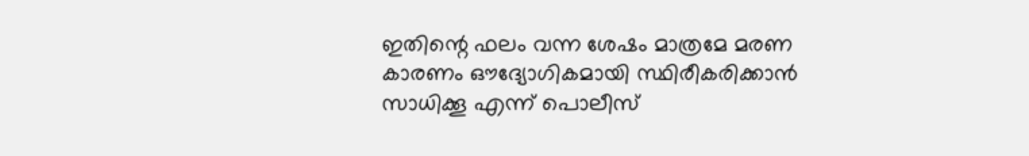ഇതിന്റെ ഫലം വന്ന ശേഷം മാത്രമേ മരണ കാരണം ഔദ്യോഗികമായി സ്ഥിരീകരിക്കാൻ സാധിക്കൂ എന്ന് പൊലീസ്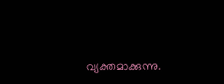വ്യക്തമാക്കുന്നു.